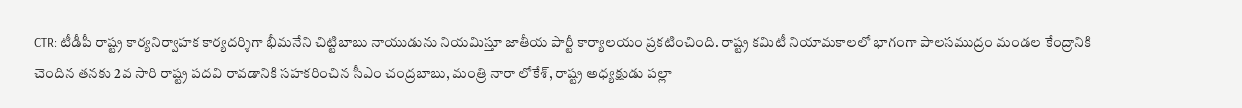CTR: టీడీపీ రాష్ట్ర కార్యనిర్వాహక కార్యదర్శిగా భీమనేని చిట్టిబాబు నాయుడును నియమిస్తూ జాతీయ పార్టీ కార్యాలయం ప్రకటించింది. రాష్ట్ర కమిటీ నియామకాలలో భాగంగా పాలసముద్రం మండల కేంద్రానికి చెందిన తనకు 2వ సారి రాష్ట్ర పదవి రావడానికి సహకరించిన సీఎం చంద్రబాబు, మంత్రి నారా లోకేశ్, రాష్ట్ర అధ్యక్షుడు పల్లా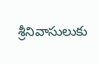శ్రీనివాసులుకు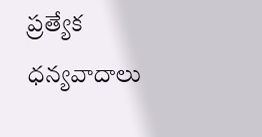ప్రత్యేక ధన్యవాదాలు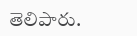తెలిపారు.